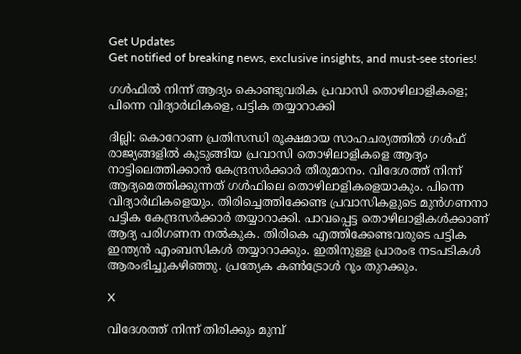Get Updates
Get notified of breaking news, exclusive insights, and must-see stories!

ഗള്‍ഫില്‍ നിന്ന് ആദ്യം കൊണ്ടുവരിക പ്രവാസി തൊഴിലാളികളെ; പിന്നെ വിദ്യാര്‍ഥികളെ, പട്ടിക തയ്യാറാക്കി

ദില്ലി: കൊറോണ പ്രതിസന്ധി രൂക്ഷമായ സാഹചര്യത്തില്‍ ഗള്‍ഫ് രാജ്യങ്ങളില്‍ കുടുങ്ങിയ പ്രവാസി തൊഴിലാളികളെ ആദ്യം നാട്ടിലെത്തിക്കാന്‍ കേന്ദ്രസര്‍ക്കാര്‍ തീരുമാനം. വിദേശത്ത് നിന്ന് ആദ്യമെത്തിക്കുന്നത് ഗള്‍ഫിലെ തൊഴിലാളികളെയാകും. പിന്നെ വിദ്യാര്‍ഥികളെയും. തിരിച്ചെത്തിക്കേണ്ട പ്രവാസികളുടെ മുന്‍ഗണനാ പട്ടിക കേന്ദ്രസര്‍ക്കാര്‍ തയ്യാറാക്കി. പാവപ്പെട്ട തൊഴിലാളികള്‍ക്കാണ് ആദ്യ പരിഗണന നല്‍കുക. തിരികെ എത്തിക്കേണ്ടവരുടെ പട്ടിക ഇന്ത്യന്‍ എംബസികള്‍ തയ്യാറാക്കും. ഇതിനുള്ള പ്രാരംഭ നടപടികള്‍ ആരംഭിച്ചുകഴിഞ്ഞു. പ്രത്യേക കണ്‍ട്രോള്‍ റൂം തുറക്കും.

X

വിദേശത്ത് നിന്ന് തിരിക്കും മുമ്പ്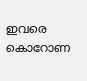ഇവരെ കൊറോണ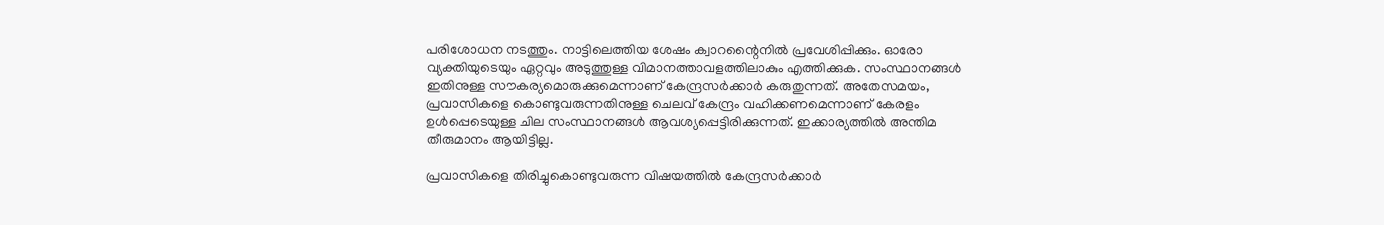പരിശോധന നടത്തും. നാട്ടിലെത്തിയ ശേഷം ക്വാറന്റൈനില്‍ പ്രവേശിപ്പിക്കും. ഓരോ വ്യക്തിയുടെയും ഏറ്റവും അടുത്തുള്ള വിമാനത്താവളത്തിലാകും എത്തിക്കുക. സംസ്ഥാനങ്ങള്‍ ഇതിനുള്ള സൗകര്യമൊരുക്കുമെന്നാണ് കേന്ദ്രസര്‍ക്കാര്‍ കരുതുന്നത്. അതേസമയം, പ്രവാസികളെ കൊണ്ടുവരുന്നതിനുള്ള ചെലവ് കേന്ദ്രം വഹിക്കണമെന്നാണ് കേരളം ഉള്‍പ്പെടെയുള്ള ചില സംസ്ഥാനങ്ങള്‍ ആവശ്യപ്പെട്ടിരിക്കുന്നത്. ഇക്കാര്യത്തില്‍ അന്തിമ തീരുമാനം ആയിട്ടില്ല.

പ്രവാസികളെ തിരിച്ചുകൊണ്ടുവരുന്ന വിഷയത്തില്‍ കേന്ദ്രസര്‍ക്കാര്‍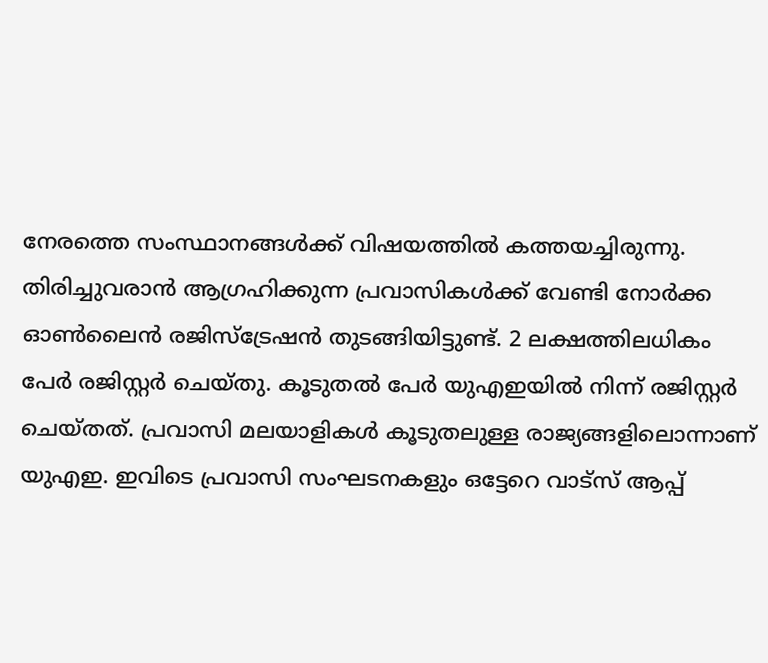നേരത്തെ സംസ്ഥാനങ്ങള്‍ക്ക് വിഷയത്തില്‍ കത്തയച്ചിരുന്നു.
തിരിച്ചുവരാന്‍ ആഗ്രഹിക്കുന്ന പ്രവാസികള്‍ക്ക് വേണ്ടി നോര്‍ക്ക ഓണ്‍ലൈന്‍ രജിസ്‌ട്രേഷന്‍ തുടങ്ങിയിട്ടുണ്ട്. 2 ലക്ഷത്തിലധികം പേര്‍ രജിസ്റ്റര്‍ ചെയ്തു. കൂടുതല്‍ പേര്‍ യുഎഇയില്‍ നിന്ന് രജിസ്റ്റര്‍ ചെയ്തത്. പ്രവാസി മലയാളികള്‍ കൂടുതലുള്ള രാജ്യങ്ങളിലൊന്നാണ് യുഎഇ. ഇവിടെ പ്രവാസി സംഘടനകളും ഒട്ടേറെ വാട്‌സ് ആപ്പ്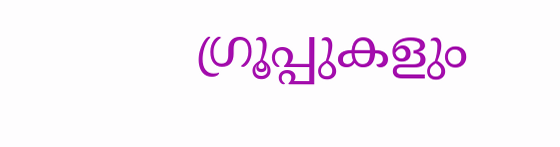ഗ്രൂപ്പുകളും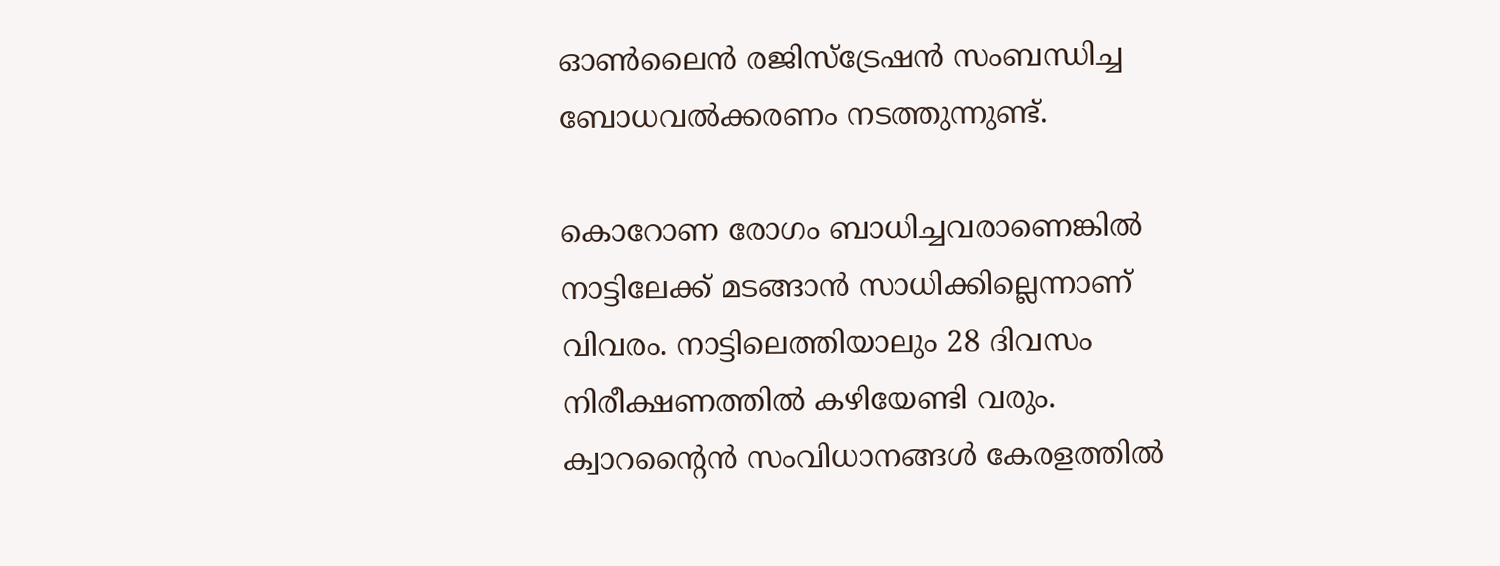ഓണ്‍ലൈന്‍ രജിസ്‌ട്രേഷന്‍ സംബന്ധിച്ച ബോധവല്‍ക്കരണം നടത്തുന്നുണ്ട്.

കൊറോണ രോഗം ബാധിച്ചവരാണെങ്കില്‍ നാട്ടിലേക്ക് മടങ്ങാന്‍ സാധിക്കില്ലെന്നാണ് വിവരം. നാട്ടിലെത്തിയാലും 28 ദിവസം നിരീക്ഷണത്തില്‍ കഴിയേണ്ടി വരും. ക്വാറന്റൈന്‍ സംവിധാനങ്ങള്‍ കേരളത്തില്‍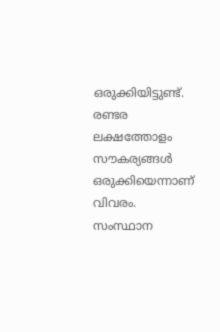ഒരുക്കിയിട്ടുണ്ട്. രണ്ടര ലക്ഷത്തോളം സൗകര്യങ്ങള്‍ ഒരുക്കിയെന്നാണ് വിവരം. സംസ്ഥാന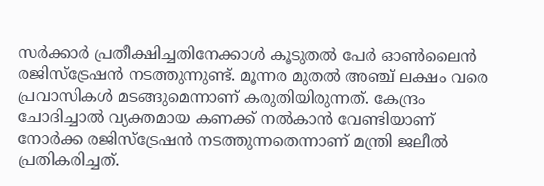സര്‍ക്കാര്‍ പ്രതീക്ഷിച്ചതിനേക്കാള്‍ കൂടുതല്‍ പേര്‍ ഓണ്‍ലൈന്‍ രജിസ്‌ട്രേഷന്‍ നടത്തുന്നുണ്ട്. മൂന്നര മുതല്‍ അഞ്ച് ലക്ഷം വരെ പ്രവാസികള്‍ മടങ്ങുമെന്നാണ് കരുതിയിരുന്നത്. കേന്ദ്രം ചോദിച്ചാല്‍ വ്യക്തമായ കണക്ക് നല്‍കാന്‍ വേണ്ടിയാണ് നോര്‍ക്ക രജിസ്‌ട്രേഷന്‍ നടത്തുന്നതെന്നാണ് മന്ത്രി ജലീല്‍ പ്രതികരിച്ചത്.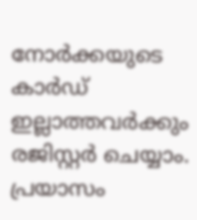നോര്‍ക്കയുടെ കാര്‍ഡ് ഇല്ലാത്തവര്‍ക്കും രജിസ്റ്റര്‍ ചെയ്യാം. പ്രയാസം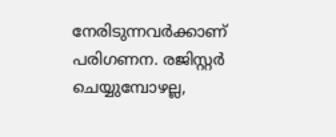നേരിടുന്നവര്‍ക്കാണ് പരിഗണന. രജിസ്റ്റര്‍ ചെയ്യുമ്പോഴല്ല,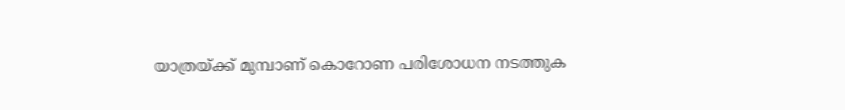യാത്രയ്ക്ക് മുമ്പാണ് കൊറോണ പരിശോധന നടത്തുക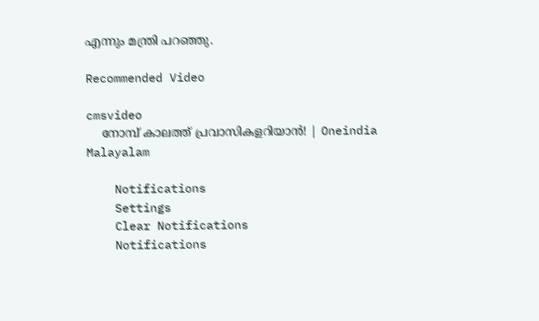എന്നും മന്ത്രി പറഞ്ഞു.

Recommended Video

cmsvideo
    നോമ്പ് കാലത്ത് പ്രവാസികളറിയാന്‍! | Oneindia Malayalam

    Notifications
    Settings
    Clear Notifications
    Notifications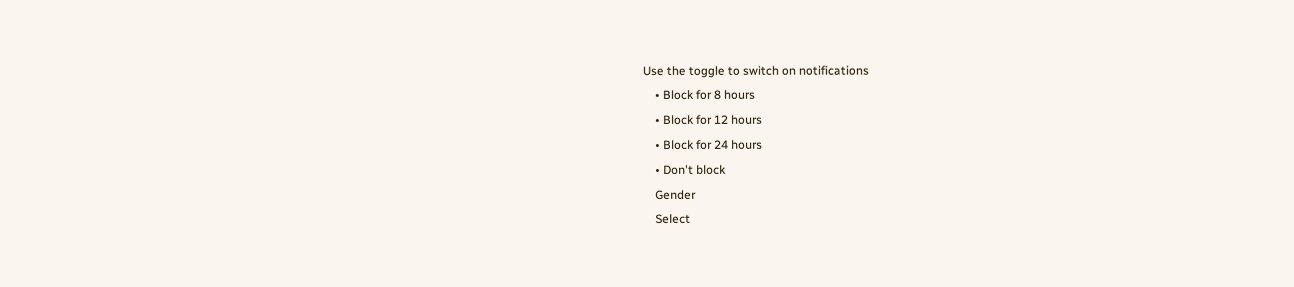Use the toggle to switch on notifications
    • Block for 8 hours
    • Block for 12 hours
    • Block for 24 hours
    • Don't block
    Gender
    Select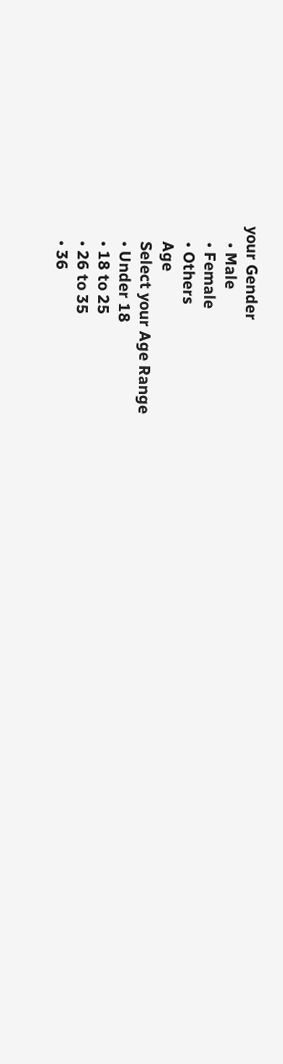your Gender
    • Male
    • Female
    • Others
    Age
    Select your Age Range
    • Under 18
    • 18 to 25
    • 26 to 35
    • 36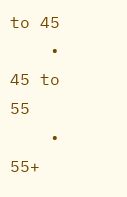to 45
    • 45 to 55
    • 55+